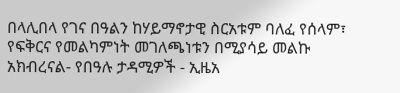በላሊበላ የገና በዓልን ከሃይማኖታዊ ስርአቱም ባለፈ የሰላም፣ የፍቅርና የመልካምነት መገለጫነቱን በሚያሳይ መልኩ አክብረናል- የበዓሉ ታዳሚዎች - ኢዜአ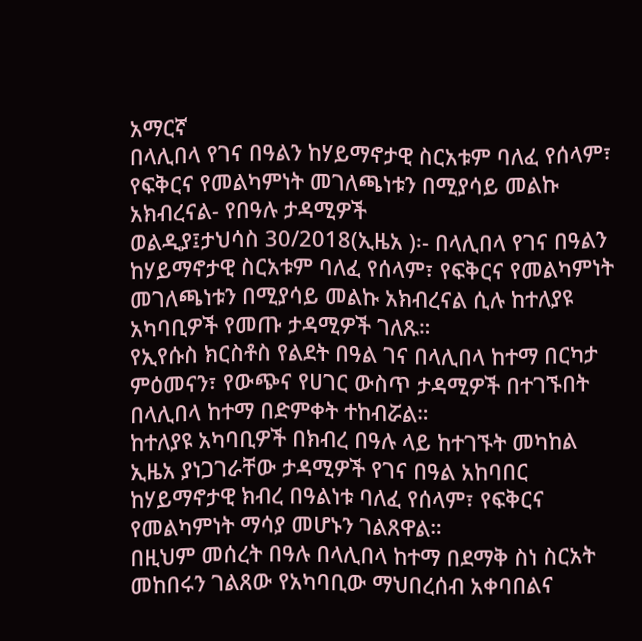አማርኛ
በላሊበላ የገና በዓልን ከሃይማኖታዊ ስርአቱም ባለፈ የሰላም፣ የፍቅርና የመልካምነት መገለጫነቱን በሚያሳይ መልኩ አክብረናል- የበዓሉ ታዳሚዎች
ወልዲያ፤ታህሳስ 30/2018(ኢዜአ )፡- በላሊበላ የገና በዓልን ከሃይማኖታዊ ስርአቱም ባለፈ የሰላም፣ የፍቅርና የመልካምነት መገለጫነቱን በሚያሳይ መልኩ አክብረናል ሲሉ ከተለያዩ አካባቢዎች የመጡ ታዳሚዎች ገለጹ።
የኢየሱስ ክርስቶስ የልደት በዓል ገና በላሊበላ ከተማ በርካታ ምዕመናን፣ የውጭና የሀገር ውስጥ ታዳሚዎች በተገኙበት በላሊበላ ከተማ በድምቀት ተከብሯል።
ከተለያዩ አካባቢዎች በክብረ በዓሉ ላይ ከተገኙት መካከል ኢዜአ ያነጋገራቸው ታዳሚዎች የገና በዓል አከባበር ከሃይማኖታዊ ክብረ በዓልነቱ ባለፈ የሰላም፣ የፍቅርና የመልካምነት ማሳያ መሆኑን ገልጸዋል።
በዚህም መሰረት በዓሉ በላሊበላ ከተማ በደማቅ ስነ ስርአት መከበሩን ገልጸው የአካባቢው ማህበረሰብ አቀባበልና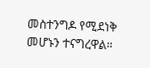መስተንግዶ የሚደነቅ መሆኑን ተናግረዋል።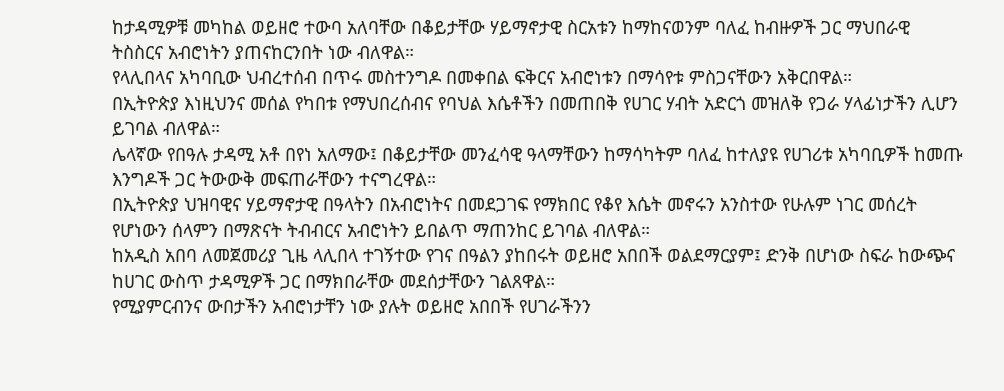ከታዳሚዎቹ መካከል ወይዘሮ ተውባ አለባቸው በቆይታቸው ሃይማኖታዊ ስርአቱን ከማከናወንም ባለፈ ከብዙዎች ጋር ማህበራዊ ትስስርና አብሮነትን ያጠናከርንበት ነው ብለዋል።
የላሊበላና አካባቢው ህብረተሰብ በጥሩ መስተንግዶ በመቀበል ፍቅርና አብሮነቱን በማሳየቱ ምስጋናቸውን አቅርበዋል።
በኢትዮጵያ እነዚህንና መሰል የካበቱ የማህበረሰብና የባህል እሴቶችን በመጠበቅ የሀገር ሃብት አድርጎ መዝለቅ የጋራ ሃላፊነታችን ሊሆን ይገባል ብለዋል።
ሌላኛው የበዓሉ ታዳሚ አቶ በየነ አለማው፤ በቆይታቸው መንፈሳዊ ዓላማቸውን ከማሳካትም ባለፈ ከተለያዩ የሀገሪቱ አካባቢዎች ከመጡ እንግዶች ጋር ትውውቅ መፍጠራቸውን ተናግረዋል።
በኢትዮጵያ ህዝባዊና ሃይማኖታዊ በዓላትን በአብሮነትና በመደጋገፍ የማክበር የቆየ እሴት መኖሩን አንስተው የሁሉም ነገር መሰረት የሆነውን ሰላምን በማጽናት ትብብርና አብሮነትን ይበልጥ ማጠንከር ይገባል ብለዋል።
ከአዲስ አበባ ለመጀመሪያ ጊዜ ላሊበላ ተገኝተው የገና በዓልን ያከበሩት ወይዘሮ አበበች ወልደማርያም፤ ድንቅ በሆነው ስፍራ ከውጭና ከሀገር ውስጥ ታዳሚዎች ጋር በማክበራቸው መደሰታቸውን ገልጸዋል።
የሚያምርብንና ውበታችን አብሮነታቸን ነው ያሉት ወይዘሮ አበበች የሀገራችንን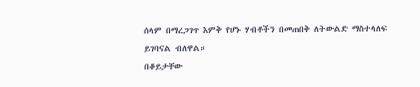ሰላም በማረጋገጥ እምቅ የሆኑ ሃብቶችን በመጠበቅ ለትውልድ ማስተላለፍ ይገባናል ብለዋል።
በቆይታቸው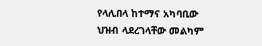የላሊበላ ከተማና አካባቢው ህዝብ ላደረገላቸው መልካም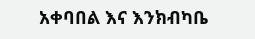አቀባበል እና እንክብካቤ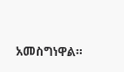አመስግነዋል።